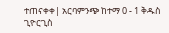ተጠናቀቀ| አርባምንጭ ከተማ 0 - 1 ቅዱስ ጊዮርጊስ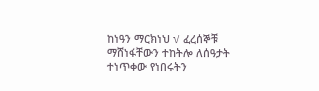ከነዓን ማርክነህ √ ፈረሰኞቹ ማሸነፋቸውን ተከትሎ ለሰዓታት ተነጥቀው የነበሩትን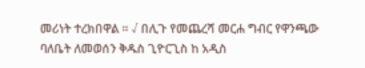መሪነት ተረክበዋል ። √ በሊጉ የመጨረሻ መርሐ ግብር የዋንጫው ባለቤት ለመወሰን ቅዱስ ጊዮርጊስ ከ አዲስ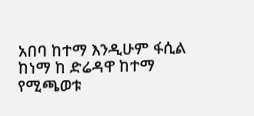አበባ ከተማ እንዲሁም ፋሲል ከነማ ከ ድሬዳዋ ከተማ የሚጫወቱ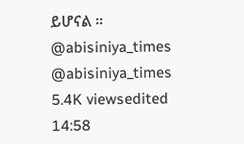ይሆናል ። @abisiniya_times @abisiniya_times 5.4K viewsedited 14:58